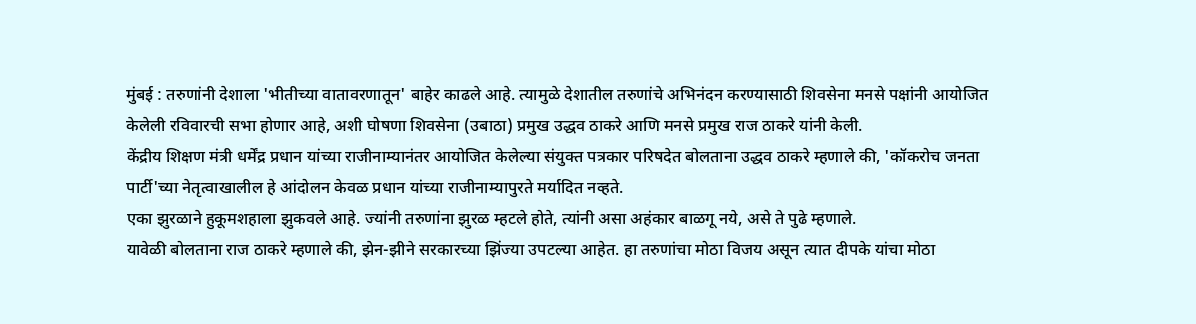मुंबई : तरुणांनी देशाला 'भीतीच्या वातावरणातून' बाहेर काढले आहे. त्यामुळे देशातील तरुणांचे अभिनंदन करण्यासाठी शिवसेना मनसे पक्षांनी आयोजित केलेली रविवारची सभा होणार आहे, अशी घोषणा शिवसेना (उबाठा) प्रमुख उद्धव ठाकरे आणि मनसे प्रमुख राज ठाकरे यांनी केली.
केंद्रीय शिक्षण मंत्री धर्मेंद्र प्रधान यांच्या राजीनाम्यानंतर आयोजित केलेल्या संयुक्त पत्रकार परिषदेत बोलताना उद्धव ठाकरे म्हणाले की, 'कॉकरोच जनता पार्टी'च्या नेतृत्वाखालील हे आंदोलन केवळ प्रधान यांच्या राजीनाम्यापुरते मर्यादित नव्हते.
एका झुरळाने हुकूमशहाला झुकवले आहे. ज्यांनी तरुणांना झुरळ म्हटले होते, त्यांनी असा अहंकार बाळगू नये, असे ते पुढे म्हणाले.
यावेळी बोलताना राज ठाकरे म्हणाले की, झेन-झीने सरकारच्या झिंज्या उपटल्या आहेत. हा तरुणांचा मोठा विजय असून त्यात दीपके यांचा मोठा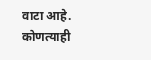वाटा आहे.
कोणत्याही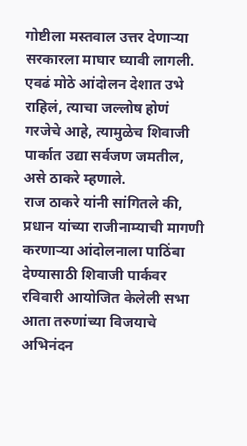गोष्टीला मस्तवाल उत्तर देणाऱ्या सरकारला माघार घ्यावी लागली. एवढं मोठे आंदोलन देशात उभे राहिलं, त्याचा जल्लोष होणं गरजेचे आहे, त्यामुळेच शिवाजी पार्कात उद्या सर्वजण जमतील, असे ठाकरे म्हणाले.
राज ठाकरे यांनी सांगितले की, प्रधान यांच्या राजीनाम्याची मागणी करणाऱ्या आंदोलनाला पाठिंबा देण्यासाठी शिवाजी पार्कवर रविवारी आयोजित केलेली सभा आता तरुणांच्या विजयाचे अभिनंदन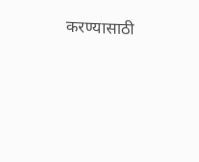करण्यासाठी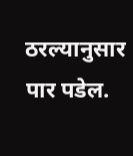ठरल्यानुसार पार पडेल.